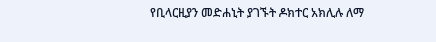የቢላርዚያን መድሐኒት ያገኙት ዶክተር አክሊሉ ለማ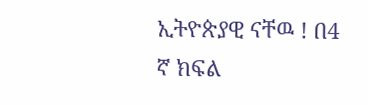ኢትዮጵያዊ ናቸዉ ! በ4 ኛ ክፍል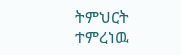ትምህርት ተምረነዉ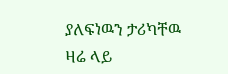ያለፍነዉን ታሪካቸዉ ዛሬ ላይ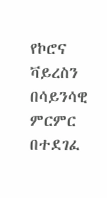የኮሮና ቫይረስን በሳይንሳዊ ምርምር በተደገፈ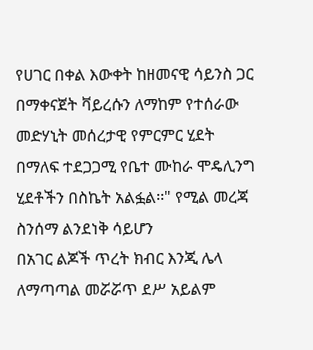የሀገር በቀል እውቀት ከዘመናዊ ሳይንስ ጋር በማቀናጀት ቫይረሱን ለማከም የተሰራው መድሃኒት መሰረታዊ የምርምር ሂደት በማለፍ ተደጋጋሚ የቤተ ሙከራ ሞዴሊንግ ሂደቶችን በስኬት አልፏል፡፡" የሚል መረጃ ስንሰማ ልንደነቅ ሳይሆን
በአገር ልጆች ጥረት ክብር እንጂ ሌላ ለማጣጣል መሯሯጥ ደሥ አይልም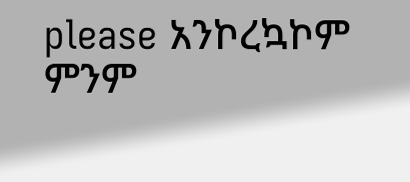please አንኮረኳኮም
ምንም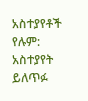አስተያየቶች የሉም:
አስተያየት ይለጥፉ